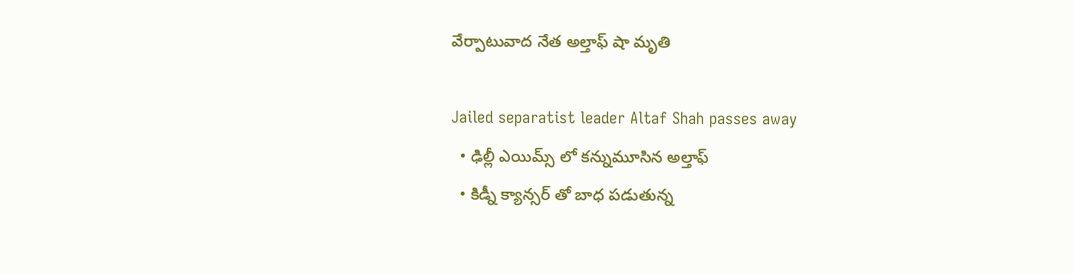వేర్పాటువాద నేత అల్తాఫ్ షా మృతి

Jailed separatist leader Altaf Shah passes away
  • ఢిల్లీ ఎయిమ్స్ లో కన్నుమూసిన అల్తాఫ్
  • కిడ్నీ క్యాన్సర్ తో బాధ పడుతున్న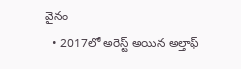వైనం
  • 2017లో అరెస్ట్ అయిన అల్తాఫ్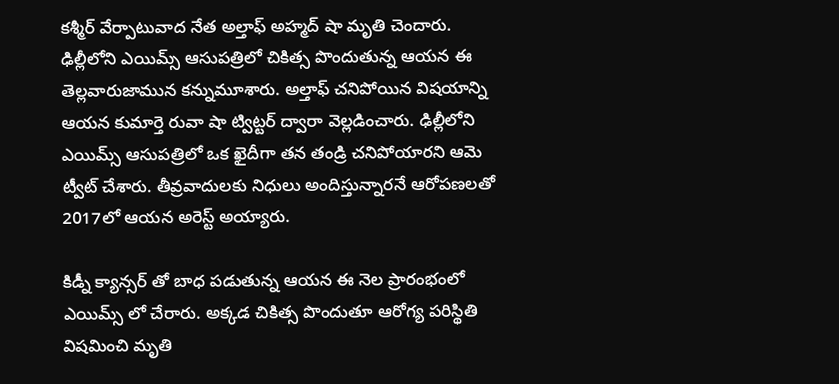కశ్మీర్ వేర్పాటువాద నేత అల్తాఫ్ అహ్మద్ షా మృతి చెందారు. ఢిల్లీలోని ఎయిమ్స్ ఆసుపత్రిలో చికిత్స పొందుతున్న ఆయన ఈ తెల్లవారుజామున కన్నుమూశారు. అల్తాఫ్ చనిపోయిన విషయాన్ని ఆయన కుమార్తె రువా షా ట్విట్టర్ ద్వారా వెల్లడించారు. ఢిల్లీలోని ఎయిమ్స్ ఆసుపత్రిలో ఒక ఖైదీగా తన తండ్రి చనిపోయారని ఆమె ట్వీట్ చేశారు. తీవ్రవాదులకు నిధులు అందిస్తున్నారనే ఆరోపణలతో 2017లో ఆయన అరెస్ట్ అయ్యారు.

కిడ్నీ క్యాన్సర్ తో బాధ పడుతున్న ఆయన ఈ నెల ప్రారంభంలో ఎయిమ్స్ లో చేరారు. అక్కడ చికిత్స పొందుతూ ఆరోగ్య పరిస్థితి విషమించి మృతి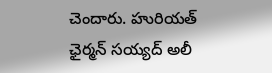చెందారు. హురియత్ ఛైర్మన్ సయ్యద్ అలీ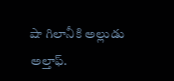షా గిలానీకి అల్లుడు అల్తాఫ్.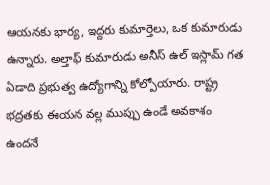ఆయనకు భార్య, ఇద్దరు కుమార్తెలు, ఒక కుమారుడు ఉన్నారు. అల్తాఫ్ కుమారుడు అనీస్ ఉల్ ఇస్లామ్ గత ఏడాది ప్రభుత్వ ఉద్యోగాన్ని కోల్పోయారు. రాష్ట్ర భద్రతకు ఈయన వల్ల ముప్పు ఉండే అవకాశం ఉందనే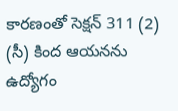కారణంతో సెక్షన్ 311 (2) (సీ) కింద ఆయనను ఉద్యోగం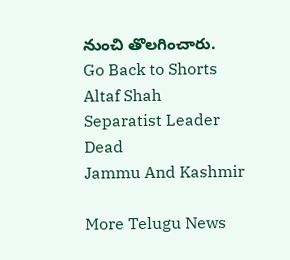నుంచి తొలగించారు.
Go Back to Shorts
Altaf Shah
Separatist Leader
Dead
Jammu And Kashmir

More Telugu News